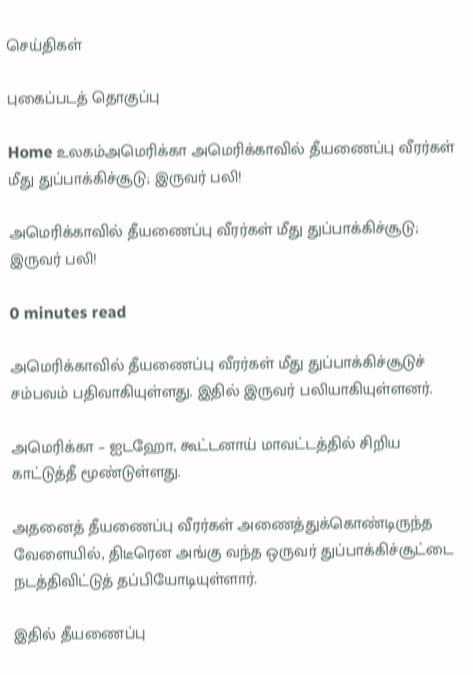செய்திகள்

புகைப்படத் தொகுப்பு

Home உலகம்அமெரிக்கா அமெரிக்காவில் தீயணைப்பு வீரர்கள் மீது துப்பாக்கிச்சூடு; இருவர் பலி!

அமெரிக்காவில் தீயணைப்பு வீரர்கள் மீது துப்பாக்கிச்சூடு; இருவர் பலி!

0 minutes read

அமெரிக்காவில் தீயணைப்பு வீரர்கள் மீது துப்பாக்கிச்சூடுச் சம்பவம் பதிவாகியுள்ளது. இதில் இருவர் பலியாகியுள்ளனர்.

அமெரிக்கா – ஐடஹோ, கூட்டனாய் மாவட்டத்தில் சிறிய காட்டுத்தீ மூண்டுள்ளது.

அதனைத் தீயணைப்பு வீரர்கள் அணைத்துக்கொண்டிருந்த வேளையில், திடீரென அங்கு வந்த ஒருவர் துப்பாக்கிச்சூட்டை நடத்திவிட்டுத் தப்பியோடியுள்ளார்.

இதில் தீயணைப்பு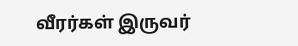வீரர்கள் இருவர்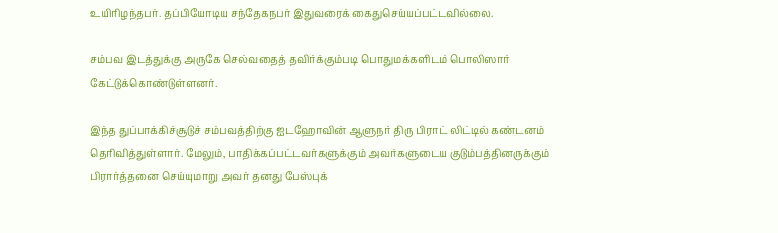உயிரிழந்தபர். தப்பியோடிய சந்தேகநபர் இதுவரைக் கைதுசெய்யப்பட்டவில்லை.

சம்பவ இடத்துக்கு அருகே செல்வதைத் தவிர்க்கும்படி பொதுமக்களிடம் பொலிஸார் கேட்டுக்கொண்டுள்ளனர்.

இந்த துப்பாக்கிச்சூடுச் சம்பவத்திற்கு ஐடஹோவின் ஆளுநர் திரு பிராட் லிட்டில் கண்டனம் தெரிவித்துள்ளார். மேலும், பாதிக்கப்பட்டவர்களுக்கும் அவர்களுடைய குடும்பத்தினருக்கும் பிரார்த்தனை செய்யுமாறு அவர் தனது பேஸ்புக்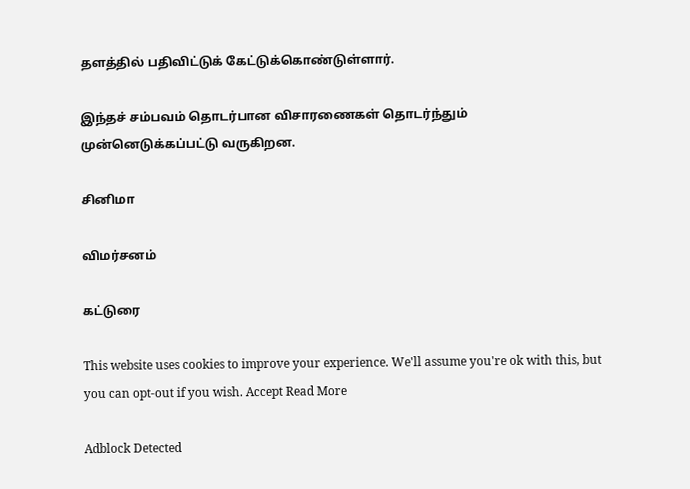தளத்தில் பதிவிட்டுக் கேட்டுக்கொண்டுள்ளார்.

இந்தச் சம்பவம் தொடர்பான விசாரணைகள் தொடர்ந்தும் முன்னெடுக்கப்பட்டு வருகிறன.

சினிமா

விமர்சனம்

கட்டுரை

This website uses cookies to improve your experience. We'll assume you're ok with this, but you can opt-out if you wish. Accept Read More

Adblock Detected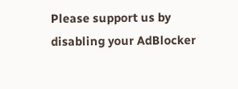Please support us by disabling your AdBlocker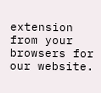extension from your browsers for our website.